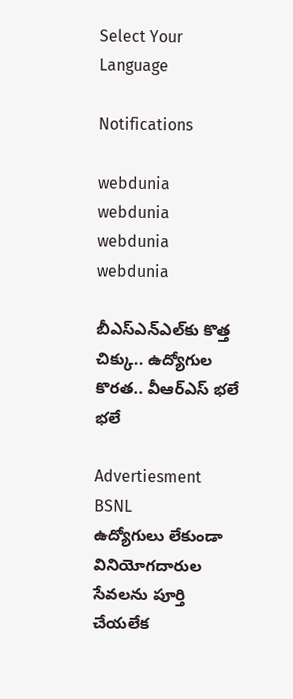Select Your Language

Notifications

webdunia
webdunia
webdunia
webdunia

బీఎస్ఎన్ఎల్‌కు కొత్త చిక్కు.. ఉద్యోగుల కొరత.. వీఆర్ఎస్‌ భలే భలే

Advertiesment
BSNL
ఉద్యోగులు లేకుండా వినియోగదారుల సేవలను పూర్తి చేయలేక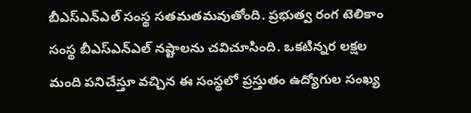బీఎస్ఎన్ఎల్ సంస్థ సతమతమవుతోంది. ప్రభుత్వ రంగ టెలికాం సంస్థ బీఎస్ఎన్ఎల్ నష్టాలను చవిచూసింది. ఒకటిన్నర లక్షల మంది పనిచేస్తూ వచ్చిన ఈ సంస్థలో ప్రస్తుతం ఉద్యోగుల సంఖ్య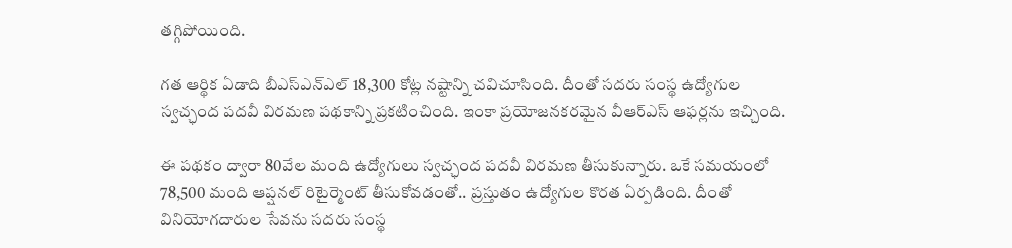తగ్గిపోయింది.

గత ఆర్థిక ఏడాది బీఎస్ఎన్ఎల్ 18,300 కోట్ల నష్టాన్ని చవిచూసింది. దీంతో సదరు సంస్థ ఉద్యోగుల స్వచ్ఛంద పదవీ విరమణ పథకాన్ని ప్రకటించింది. ఇంకా ప్రయోజనకరమైన వీఆర్ఎస్ ఆఫర్లను ఇచ్చింది.

ఈ పథకం ద్వారా 80వేల మంది ఉద్యోగులు స్వచ్ఛంద పదవీ విరమణ తీసుకున్నారు. ఒకే సమయంలో 78,500 మంది ఆప్షనల్ రిటైర్మెంట్ తీసుకోవడంతో.. ప్రస్తుతం ఉద్యోగుల కొరత ఏర్పడింది. దీంతో వినియోగదారుల సేవను సదరు సంస్థ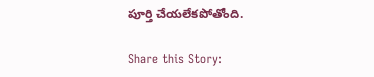పూర్తి చేయలేకపోతోంది.

Share this Story: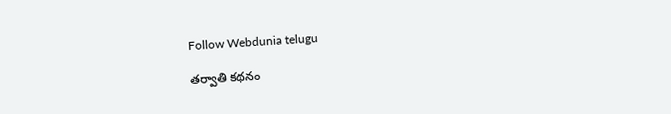Follow Webdunia telugu

తర్వాతి కథనం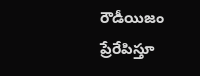రౌడీయిజం ప్రేరేపిస్తూ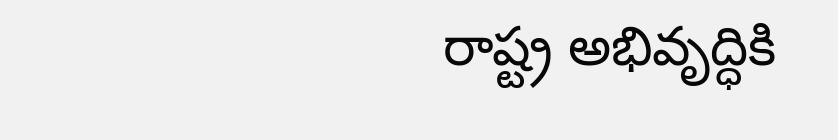రాష్ట్ర అభివృద్ధికి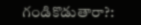గండికొడుతారా?: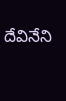దేవినేని